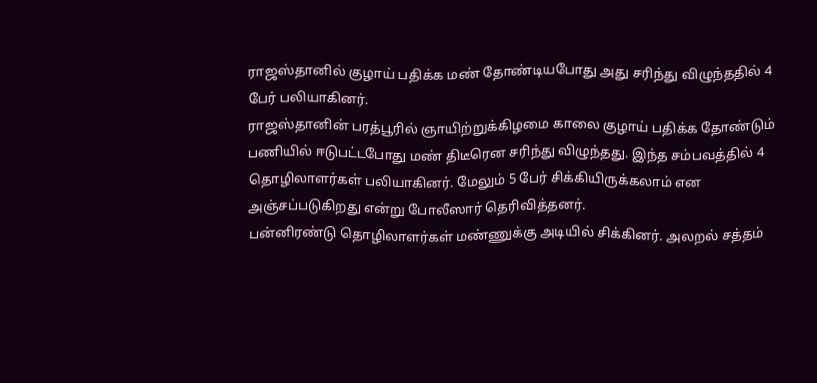ராஜஸ்தானில் குழாய் பதிக்க மண் தோண்டியபோது அது சரிந்து விழுந்ததில் 4 பேர் பலியாகினர்.
ராஜஸ்தானின் பரத்பூரில் ஞாயிற்றுக்கிழமை காலை குழாய் பதிக்க தோண்டும் பணியில் ஈடுபட்டபோது மண் திடீரென சரிந்து விழுந்தது. இந்த சம்பவத்தில் 4 தொழிலாளர்கள் பலியாகினர். மேலும் 5 பேர் சிக்கியிருக்கலாம் என அஞ்சப்படுகிறது என்று போலீஸார் தெரிவித்தனர்.
பன்னிரண்டு தொழிலாளர்கள் மண்ணுக்கு அடியில் சிக்கினர். அலறல் சத்தம்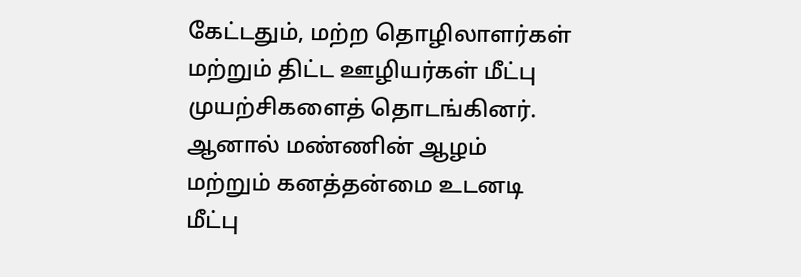கேட்டதும், மற்ற தொழிலாளர்கள் மற்றும் திட்ட ஊழியர்கள் மீட்பு முயற்சிகளைத் தொடங்கினர். ஆனால் மண்ணின் ஆழம் மற்றும் கனத்தன்மை உடனடி மீட்பு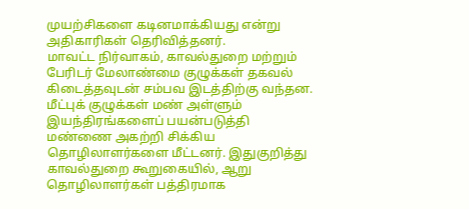முயற்சிகளை கடினமாக்கியது என்று அதிகாரிகள் தெரிவித்தனர்.
மாவட்ட நிர்வாகம், காவல்துறை மற்றும் பேரிடர் மேலாண்மை குழுக்கள் தகவல் கிடைத்தவுடன் சம்பவ இடத்திற்கு வந்தன. மீட்புக் குழுக்கள் மண் அள்ளும் இயந்திரங்களைப் பயன்படுத்தி மண்ணை அகற்றி சிக்கிய தொழிலாளர்களை மீட்டனர். இதுகுறித்து காவல்துறை கூறுகையில், ஆறு தொழிலாளர்கள் பத்திரமாக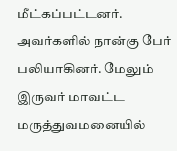மீட்கப்பட்டனர்.
அவர்களில் நான்கு பேர் பலியாகினர். மேலும் இருவர் மாவட்ட மருத்துவமனையில்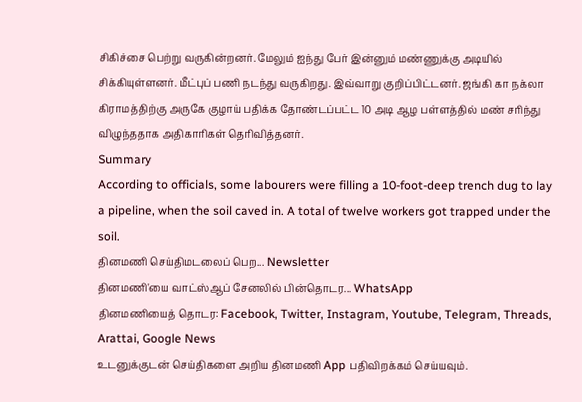சிகிச்சை பெற்று வருகின்றனர். மேலும் ஐந்து பேர் இன்னும் மண்ணுக்கு அடியில் சிக்கியுள்ளனர். மீட்புப் பணி நடந்து வருகிறது. இவ்வாறு குறிப்பிட்டனர். ஜங்கி கா நக்லா கிராமத்திற்கு அருகே குழாய் பதிக்க தோண்டப்பட்ட 10 அடி ஆழ பள்ளத்தில் மண் சரிந்து விழுந்ததாக அதிகாரிகள் தெரிவித்தனர்.
Summary
According to officials, some labourers were filling a 10-foot-deep trench dug to lay a pipeline, when the soil caved in. A total of twelve workers got trapped under the soil.
தினமணி செய்திமடலைப் பெற... Newsletter
தினமணி'யை வாட்ஸ்ஆப் சேனலில் பின்தொடர... WhatsApp
தினமணியைத் தொடர: Facebook, Twitter, Instagram, Youtube, Telegram, Threads, Arattai, Google News
உடனுக்குடன் செய்திகளை அறிய தினமணி App பதிவிறக்கம் செய்யவும்.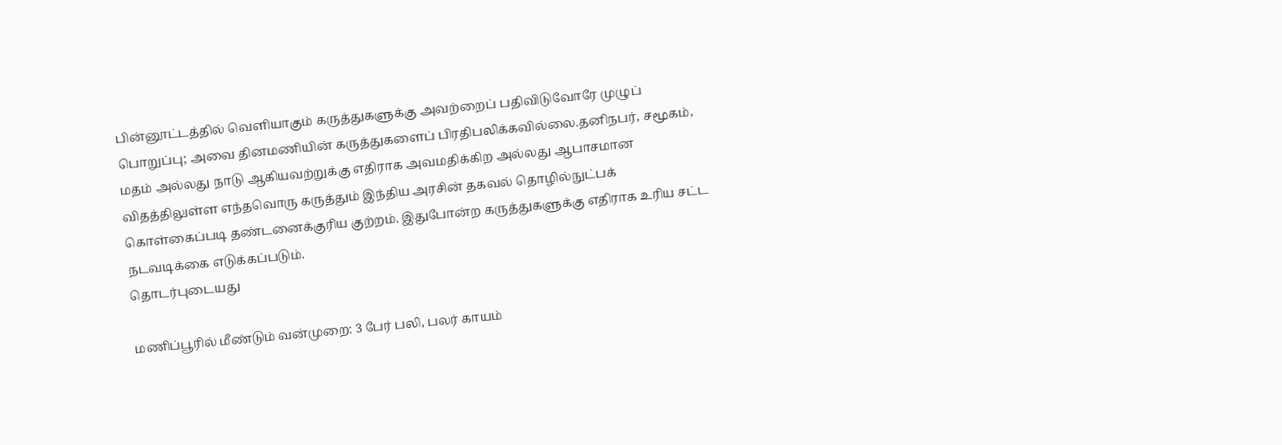பின்னூட்டத்தில் வெளியாகும் கருத்துகளுக்கு அவற்றைப் பதிவிடுவோரே முழுப் பொறுப்பு; அவை தினமணியின் கருத்துகளைப் பிரதிபலிக்கவில்லை.தனிநபர், சமூகம், மதம் அல்லது நாடு ஆகியவற்றுக்கு எதிராக அவமதிக்கிற அல்லது ஆபாசமான விதத்திலுள்ள எந்தவொரு கருத்தும் இந்திய அரசின் தகவல் தொழில்நுட்பக் கொள்கைப்படி தண்டனைக்குரிய குற்றம். இதுபோன்ற கருத்துகளுக்கு எதிராக உரிய சட்ட நடவடிக்கை எடுக்கப்படும்.
தொடர்புடையது

மணிப்பூரில் மீண்டும் வன்முறை: 3 பேர் பலி, பலர் காயம்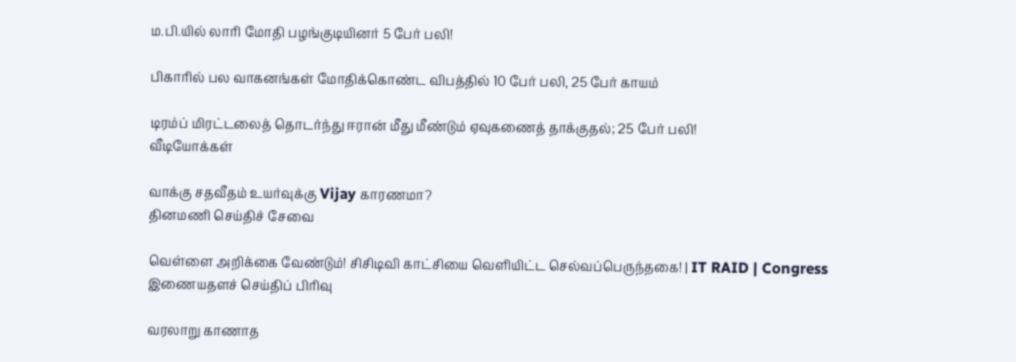ம.பி.யில் லாரி மோதி பழங்குடியினர் 5 பேர் பலி!

பிகாரில் பல வாகனங்கள் மோதிக்கொண்ட விபத்தில் 10 பேர் பலி, 25 பேர் காயம்

டிரம்ப் மிரட்டலைத் தொடர்ந்து ஈரான் மீது மீண்டும் ஏவுகணைத் தாக்குதல்; 25 பேர் பலி!
வீடியோக்கள்

வாக்கு சதவீதம் உயர்வுக்கு Vijay காரணமா?
தினமணி செய்திச் சேவை

வெள்ளை அறிக்கை வேண்டும்! சிசிடிவி காட்சியை வெளியிட்ட செல்வப்பெருந்தகை! | IT RAID | Congress
இணையதளச் செய்திப் பிரிவு

வரலாறு காணாத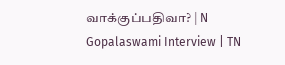வாக்குப்பதிவா? | N Gopalaswami Interview | TN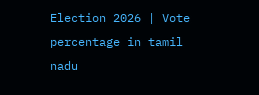Election 2026 | Vote percentage in tamil nadu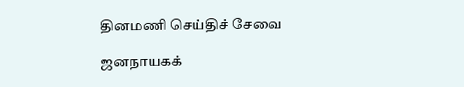தினமணி செய்திச் சேவை

ஜனநாயகக்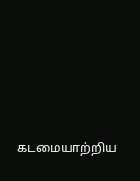கடமையாற்றிய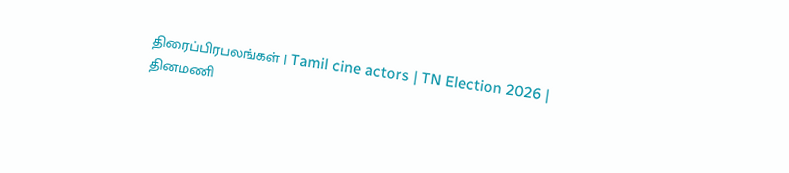திரைப்பிரபலங்கள் | Tamil cine actors | TN Election 2026 |
தினமணி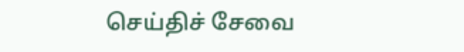செய்திச் சேவை